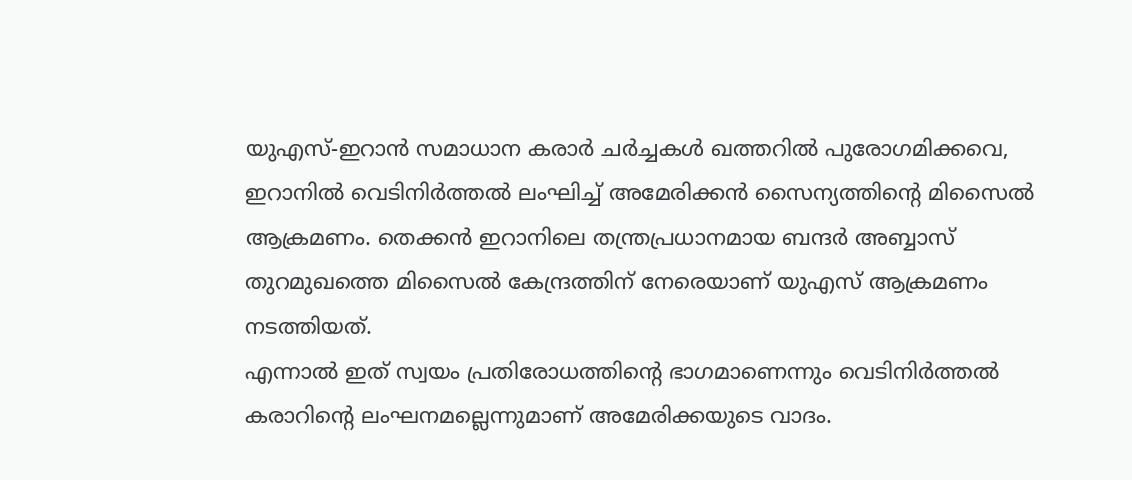യുഎസ്-ഇറാൻ സമാധാന കരാർ ചർച്ചകൾ ഖത്തറിൽ പുരോഗമിക്കവെ, ഇറാനിൽ വെടിനിർത്തൽ ലംഘിച്ച് അമേരിക്കൻ സൈന്യത്തിന്റെ മിസൈൽ ആക്രമണം. തെക്കൻ ഇറാനിലെ തന്ത്രപ്രധാനമായ ബന്ദർ അബ്ബാസ് തുറമുഖത്തെ മിസൈൽ കേന്ദ്രത്തിന് നേരെയാണ് യുഎസ് ആക്രമണം നടത്തിയത്.
എന്നാൽ ഇത് സ്വയം പ്രതിരോധത്തിന്റെ ഭാഗമാണെന്നും വെടിനിർത്തൽ കരാറിന്റെ ലംഘനമല്ലെന്നുമാണ് അമേരിക്കയുടെ വാദം.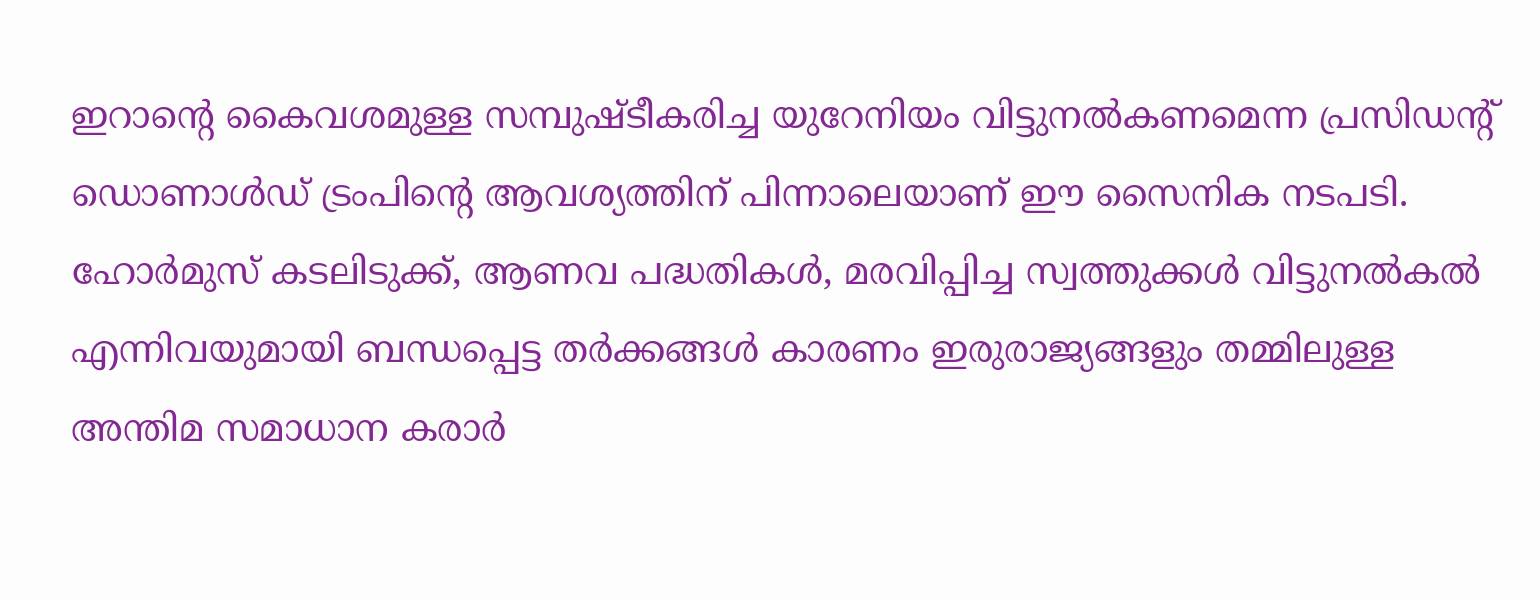ഇറാന്റെ കൈവശമുള്ള സമ്പുഷ്ടീകരിച്ച യുറേനിയം വിട്ടുനൽകണമെന്ന പ്രസിഡന്റ് ഡൊണാൾഡ് ട്രംപിന്റെ ആവശ്യത്തിന് പിന്നാലെയാണ് ഈ സൈനിക നടപടി. ഹോർമുസ് കടലിടുക്ക്, ആണവ പദ്ധതികൾ, മരവിപ്പിച്ച സ്വത്തുക്കൾ വിട്ടുനൽകൽ എന്നിവയുമായി ബന്ധപ്പെട്ട തർക്കങ്ങൾ കാരണം ഇരുരാജ്യങ്ങളും തമ്മിലുള്ള അന്തിമ സമാധാന കരാർ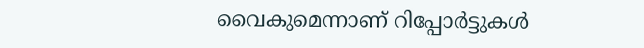വൈകുമെന്നാണ് റിപ്പോർട്ടുകൾ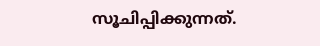സൂചിപ്പിക്കുന്നത്.